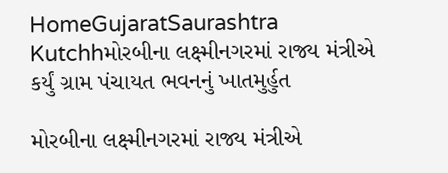HomeGujaratSaurashtra Kutchhમોરબીના લક્ષ્મીનગરમાં રાજ્ય મંત્રીએ કર્યું ગ્રામ પંચાયત ભવનનું ખાતમુર્હુત

મોરબીના લક્ષ્મીનગરમાં રાજ્ય મંત્રીએ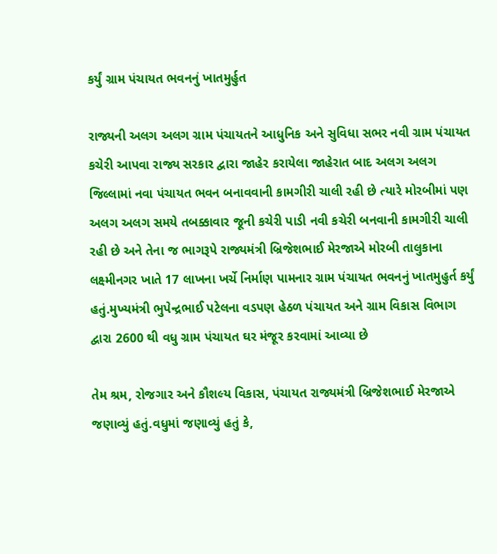કર્યું ગ્રામ પંચાયત ભવનનું ખાતમુર્હુત

રાજ્યની અલગ અલગ ગ્રામ પંચાયતને આધુનિક અને સુવિધા સભર નવી ગ્રામ પંચાયત કચેરી આપવા રાજ્ય સરકાર દ્વારા જાહેર કરાયેલા જાહેરાત બાદ અલગ અલગ જિલ્લામાં નવા પંચાયત ભવન બનાવવાની કામગીરી ચાલી રહી છે ત્યારે મોરબીમાં પણ અલગ અલગ સમયે તબક્કાવાર જૂની કચેરી પાડી નવી કચેરી બનવાની કામગીરી ચાલી રહી છે અને તેના જ ભાગરૂપે રાજ્યમંત્રી બ્રિજેશભાઈ મેરજાએ મોરબી તાલુકાના લક્ષ્મીનગર ખાતે 17 લાખના ખર્ચે નિર્માણ પામનાર ગ્રામ પંચાયત ભવનનું ખાતમુહુર્ત કર્યું હતું.મુખ્યમંત્રી ભુપેન્દ્રભાઈ પટેલના વડપણ હેઠળ પંચાયત અને ગ્રામ વિકાસ વિભાગ દ્વારા 2600 થી વધુ ગ્રામ પંચાયત ઘર મંજૂર કરવામાં આવ્યા છે

તેમ શ્રમ, રોજગાર અને કૌશલ્ય વિકાસ, પંચાયત રાજ્યમંત્રી બ્રિજેશભાઈ મેરજાએ જણાવ્યું હતું.વધુમાં જણાવ્યું હતું કે,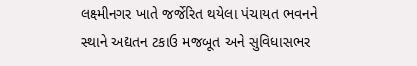લક્ષ્મીનગર ખાતે જર્જેરિત થયેલા પંચાયત ભવનને સ્થાને અદ્યતન ટકાઉ મજબૂત અને સુવિધાસભર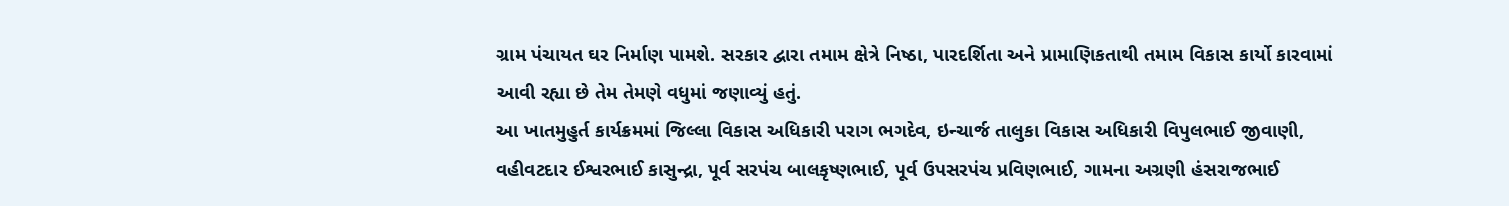ગ્રામ પંચાયત ઘર નિર્માણ પામશે. સરકાર દ્વારા તમામ ક્ષેત્રે નિષ્ઠા, પારદર્શિતા અને પ્રામાણિકતાથી તમામ વિકાસ કાર્યો કારવામાં આવી રહ્યા છે તેમ તેમણે વધુમાં જણાવ્યું હતું.
આ ખાતમુહુર્ત કાર્યક્રમમાં જિલ્લા વિકાસ અધિકારી પરાગ ભગદેવ, ઇન્ચાર્જ તાલુકા વિકાસ અધિકારી વિપુલભાઈ જીવાણી, વહીવટદાર ઈશ્વરભાઈ કાસુન્દ્રા, પૂર્વ સરપંચ બાલકૃષ્ણભાઈ, પૂર્વ ઉપસરપંચ પ્રવિણભાઈ, ગામના અગ્રણી હંસરાજભાઈ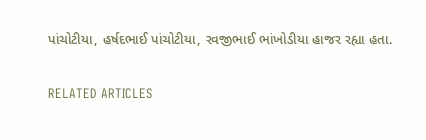પાંચોટીયા, હર્ષદભાઈ પાંચોટીયા, રવજીભાઈ ભાંખોડીયા હાજર રહ્યા હતા.

RELATED ARTICLES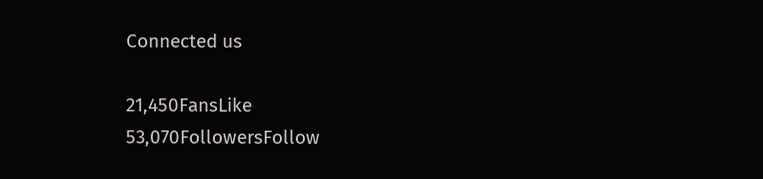Connected us

21,450FansLike
53,070FollowersFollow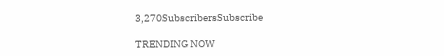3,270SubscribersSubscribe

TRENDING NOW